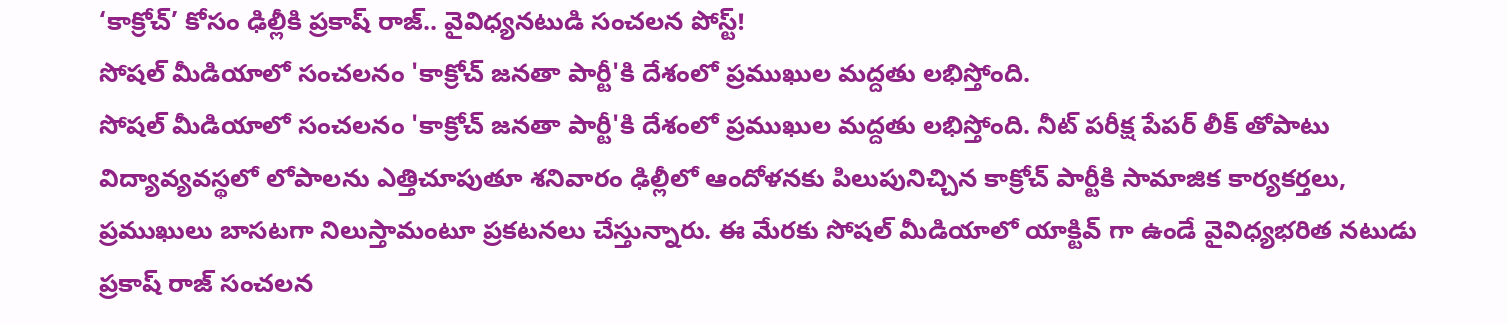‘కాక్రోచ్’ కోసం ఢిల్లీకి ప్రకాష్ రాజ్.. వైవిధ్యనటుడి సంచలన పోస్ట్!
సోషల్ మీడియాలో సంచలనం 'కాక్రోచ్ జనతా పార్టీ'కి దేశంలో ప్రముఖుల మద్దతు లభిస్తోంది.
సోషల్ మీడియాలో సంచలనం 'కాక్రోచ్ జనతా పార్టీ'కి దేశంలో ప్రముఖుల మద్దతు లభిస్తోంది. నీట్ పరీక్ష పేపర్ లీక్ తోపాటు విద్యావ్యవస్థలో లోపాలను ఎత్తిచూపుతూ శనివారం ఢిల్లీలో ఆందోళనకు పిలుపునిచ్చిన కాక్రోచ్ పార్టీకి సామాజిక కార్యకర్తలు, ప్రముఖులు బాసటగా నిలుస్తామంటూ ప్రకటనలు చేస్తున్నారు. ఈ మేరకు సోషల్ మీడియాలో యాక్టివ్ గా ఉండే వైవిధ్యభరిత నటుడు ప్రకాష్ రాజ్ సంచలన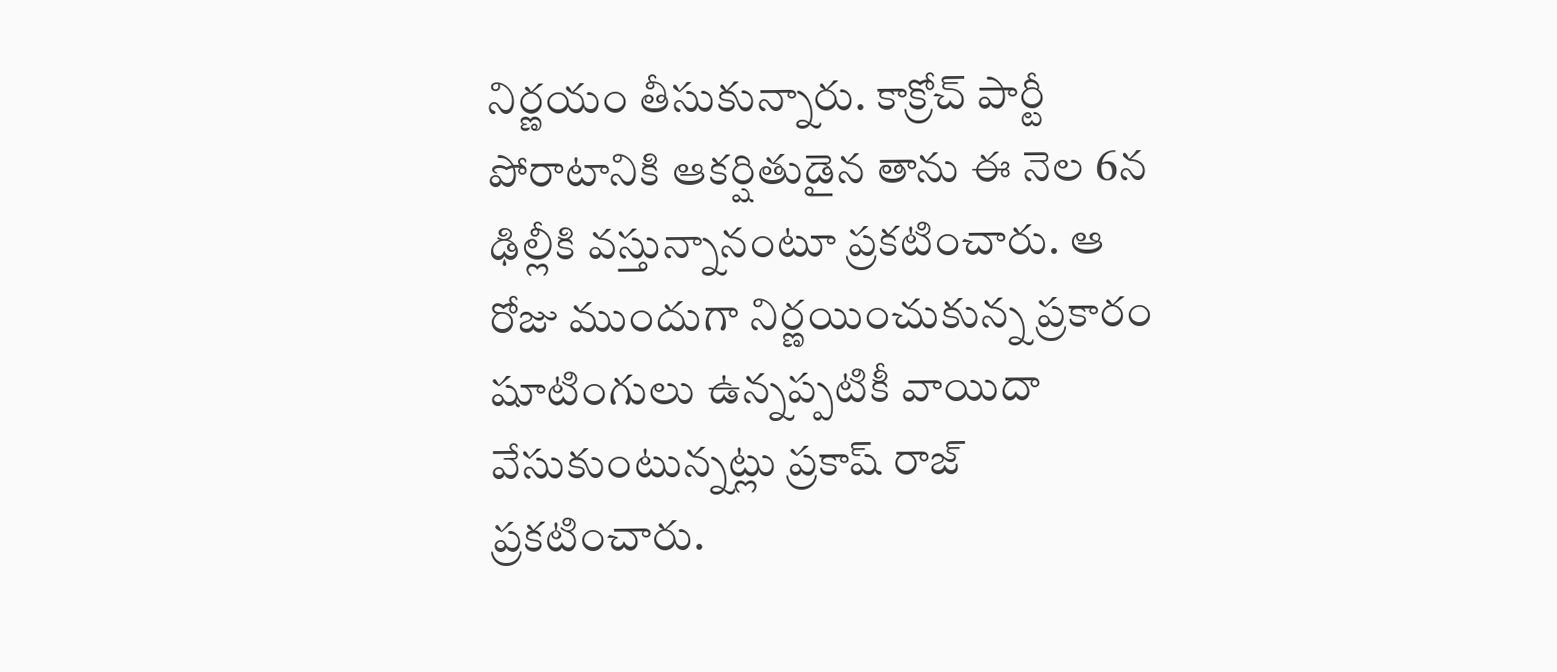నిర్ణయం తీసుకున్నారు. కాక్రోచ్ పార్టీ పోరాటానికి ఆకర్షితుడైన తాను ఈ నెల 6న ఢిల్లీకి వస్తున్నానంటూ ప్రకటించారు. ఆ రోజు ముందుగా నిర్ణయించుకున్న ప్రకారం షూటింగులు ఉన్నప్పటికీ వాయిదా వేసుకుంటున్నట్లు ప్రకాష్ రాజ్ ప్రకటించారు.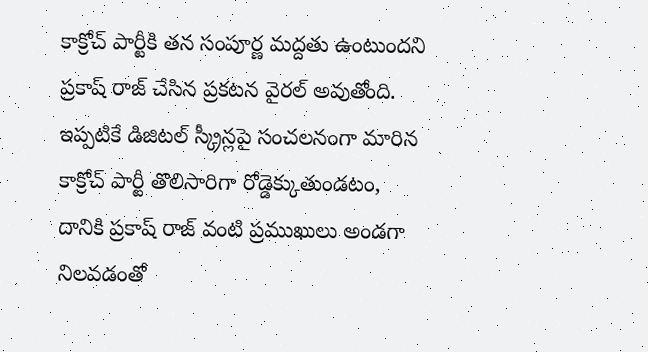కాక్రోచ్ పార్టీకి తన సంపూర్ణ మద్దతు ఉంటుందని ప్రకాష్ రాజ్ చేసిన ప్రకటన వైరల్ అవుతోంది. ఇప్పటికే డిజిటల్ స్క్రీన్లపై సంచలనంగా మారిన కాక్రోచ్ పార్టీ తొలిసారిగా రోడ్డెక్కుతుండటం, దానికి ప్రకాష్ రాజ్ వంటి ప్రముఖులు అండగా నిలవడంతో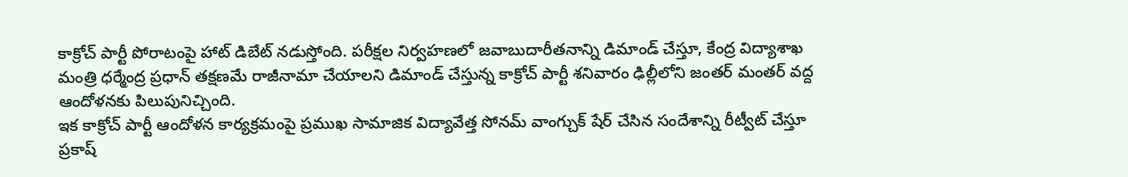కాక్రోచ్ పార్టీ పోరాటంపై హాట్ డిబేట్ నడుస్తోంది. పరీక్షల నిర్వహణలో జవాబుదారీతనాన్ని డిమాండ్ చేస్తూ, కేంద్ర విద్యాశాఖ మంత్రి ధర్మేంద్ర ప్రధాన్ తక్షణమే రాజీనామా చేయాలని డిమాండ్ చేస్తున్న కాక్రోచ్ పార్టీ శనివారం ఢిల్లీలోని జంతర్ మంతర్ వద్ద ఆందోళనకు పిలుపునిచ్చింది.
ఇక కాక్రోచ్ పార్టీ ఆందోళన కార్యక్రమంపై ప్రముఖ సామాజిక విద్యావేత్త సోనమ్ వాంగ్చుక్ షేర్ చేసిన సందేశాన్ని రీట్వీట్ చేస్తూ ప్రకాష్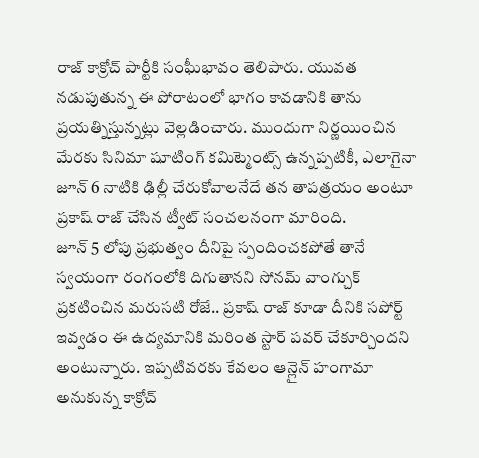రాజ్ కాక్రోచ్ పార్టీకి సంఘీభావం తెలిపారు. యువత నడుపుతున్న ఈ పోరాటంలో భాగం కావడానికి తాను ప్రయత్నిస్తున్నట్లు వెల్లడించారు. ముందుగా నిర్ణయించిన మేరకు సినిమా షూటింగ్ కమిట్మెంట్స్ ఉన్నప్పటికీ, ఎలాగైనా జూన్ 6 నాటికి ఢిల్లీ చేరుకోవాలనేదే తన తాపత్రయం అంటూ ప్రకాష్ రాజ్ చేసిన ట్వీట్ సంచలనంగా మారింది.
జూన్ 5 లోపు ప్రభుత్వం దీనిపై స్పందించకపోతే తానే స్వయంగా రంగంలోకి దిగుతానని సోనమ్ వాంగ్చుక్ ప్రకటించిన మరుసటి రోజే.. ప్రకాష్ రాజ్ కూడా దీనికి సపోర్ట్ ఇవ్వడం ఈ ఉద్యమానికి మరింత స్టార్ పవర్ చేకూర్చిందని అంటున్నారు. ఇప్పటివరకు కేవలం ఆన్లైన్ హంగామా అనుకున్న కాక్రోచ్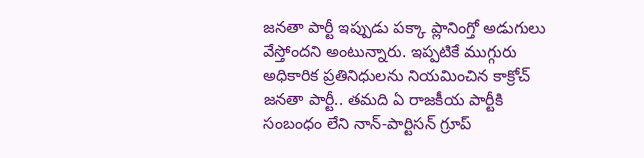జనతా పార్టీ ఇప్పుడు పక్కా ప్లానింగ్తో అడుగులు వేస్తోందని అంటున్నారు. ఇప్పటికే ముగ్గురు అధికారిక ప్రతినిధులను నియమించిన కాక్రోచ్ జనతా పార్టీ.. తమది ఏ రాజకీయ పార్టీకి సంబంధం లేని నాన్-పార్టిసన్ గ్రూప్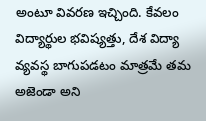అంటూ వివరణ ఇచ్చింది. కేవలం విద్యార్థుల భవిష్యత్తు, దేశ విద్యా వ్యవస్థ బాగుపడటం మాత్రమే తమ అజెండా అని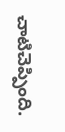చాటిచెప్పింది.